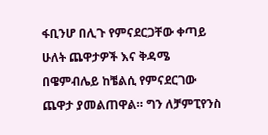ፋቢንሆ በሊጉ የምናደርጋቸው ቀጣይ ሁለት ጨዋታዎች እና ቅዳሜ በዌምብሌይ ከቼልሲ የምናደርገው ጨዋታ ያመልጠዋል። ግን ለቻምፒየንስ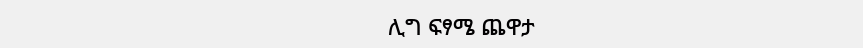ሊግ ፍፃሜ ጨዋታ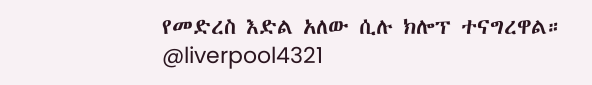የመድረስ እድል አለው ሲሉ ክሎፕ ተናግረዋል። @liverpool4321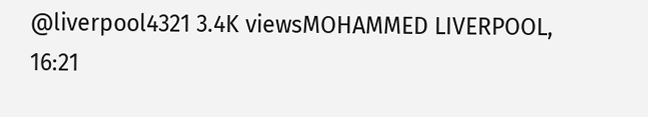@liverpool4321 3.4K viewsMOHAMMED LIVERPOOL, 16:21